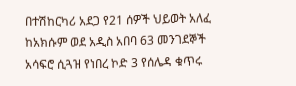በተሽከርካሪ አደጋ የ21 ሰዎች ህይወት አለፈ
ከአክሱም ወደ አዲስ አበባ 63 መንገደኞች አሳፍሮ ሲጓዝ የነበረ ኮድ 3 የሰሌዳ ቁጥሩ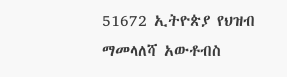51672 ኢትዮጵያ የህዝብ ማመላለሻ አውቶብስ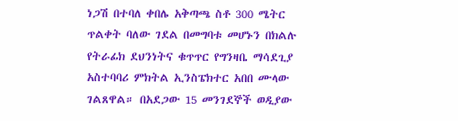ነጋሽ በተባለ ቀበሌ አቅጣጫ ስቶ 300 ሜትር ጥልቀት ባለው ገደል በመግባቱ መሆኑን በክልሉ የትራፊክ ደህንነትና ቁጥጥር የግንዛቤ ማሳደጊያ አስተባባሪ ምክትል ኢንስፔክተር አበበ ሙላው ገልጸዋል። በአደጋው 15 መንገደኞች ወዲያው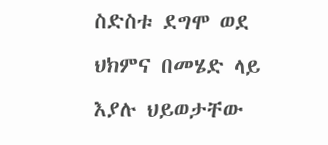ስድስቱ ደግሞ ወደ ህክምና በመሄድ ላይ እያሉ ህይወታቸው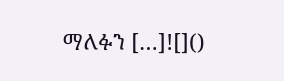ማለፉን […]![]()